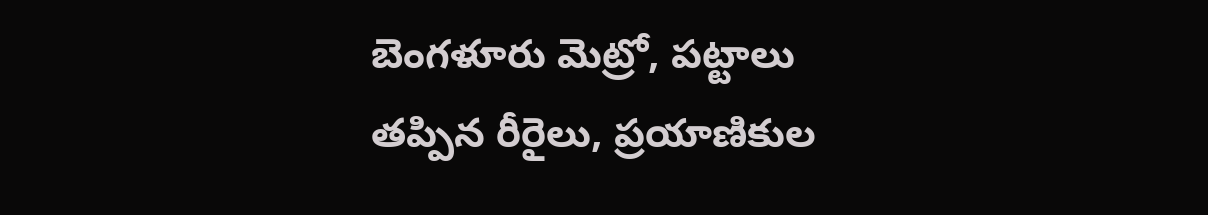బెంగళూరు మెట్రో, పట్టాలు తప్పిన రీరైలు, ప్రయాణికుల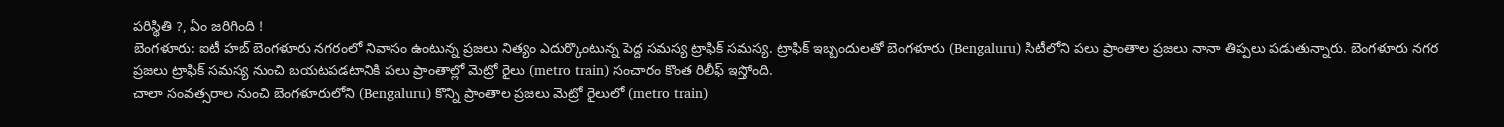పరిస్థితి ?, ఏం జరిగింది !
బెంగళూరు: ఐటీ హబ్ బెంగళూరు నగరంలో నివాసం ఉంటున్న ప్రజలు నిత్యం ఎదుర్కొంటున్న పెద్ద సమస్య ట్రాఫిక్ సమస్య. ట్రాఫిక్ ఇబ్బందులతో బెంగళూరు (Bengaluru) సిటీలోని పలు ప్రాంతాల ప్రజలు నానా తిప్పలు పడుతున్నారు. బెంగళూరు నగర ప్రజలు ట్రాఫిక్ సమస్య నుంచి బయటపడటానికి పలు ప్రాంతాల్లో మెట్రో రైలు (metro train) సంచారం కొంత రిలీఫ్ ఇస్తోంది.
చాలా సంవత్సరాల నుంచి బెంగళూరులోని (Bengaluru) కొన్ని ప్రాంతాల ప్రజలు మెట్రో రైలులో (metro train)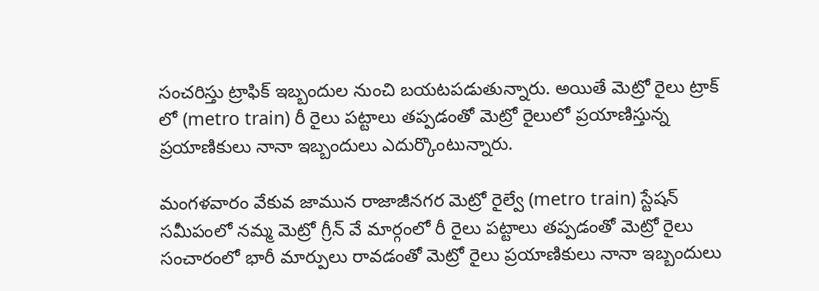సంచరిస్తు ట్రాఫిక్ ఇబ్బందుల నుంచి బయటపడుతున్నారు. అయితే మెట్రో రైలు ట్రాక్ లో (metro train) రీ రైలు పట్టాలు తప్పడంతో మెట్రో రైలులో ప్రయాణిస్తున్న ప్రయాణికులు నానా ఇబ్బందులు ఎదుర్కొంటున్నారు.

మంగళవారం వేకువ జామున రాజాజీనగర మెట్రో రైల్వే (metro train) స్టేషన్ సమీపంలో నమ్మ మెట్రో గ్రీన్ వే మార్గంలో రీ రైలు పట్టాలు తప్పడంతో మెట్రో రైలు సంచారంలో భారీ మార్పులు రావడంతో మెట్రో రైలు ప్రయాణికులు నానా ఇబ్బందులు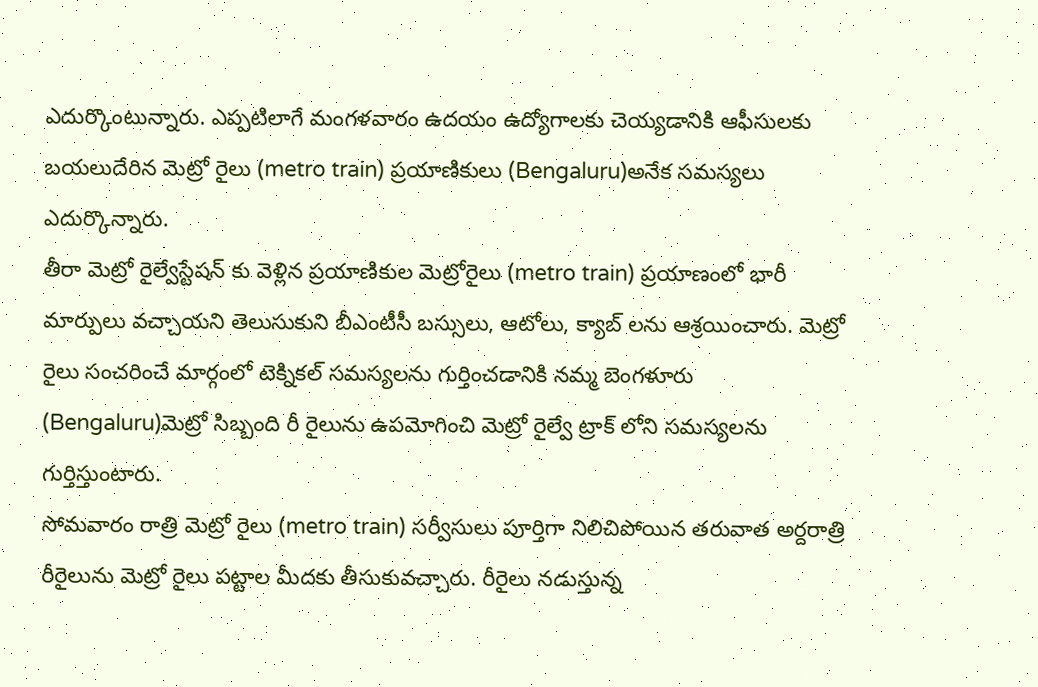ఎదుర్కొంటున్నారు. ఎప్పటిలాగే మంగళవారం ఉదయం ఉద్యోగాలకు చెయ్యడానికి ఆఫీసులకు బయలుదేరిన మెట్రో రైలు (metro train) ప్రయాణికులు (Bengaluru)అనేక సమస్యలు ఎదుర్కొన్నారు.
తీరా మెట్రో రైల్వేస్టేషన్ కు వెళ్లిన ప్రయాణికుల మెట్రోరైలు (metro train) ప్రయాణంలో భారీ మార్పులు వచ్చాయని తెలుసుకుని బీఎంటీసీ బస్సులు, ఆటోలు, క్యాబ్ లను ఆశ్రయించారు. మెట్రో రైలు సంచరించే మార్గంలో టెక్నికల్ సమస్యలను గుర్తించడానికి నమ్మ బెంగళూరు (Bengaluru)మెట్రో సిబ్బంది రీ రైలును ఉపమోగించి మెట్రో రైల్వే ట్రాక్ లోని సమస్యలను గుర్తిస్తుంటారు.
సోమవారం రాత్రి మెట్రో రైలు (metro train) సర్వీసులు పూర్తిగా నిలిచిపోయిన తరువాత అర్దరాత్రి రీరైలును మెట్రో రైలు పట్టాల మీదకు తీసుకువచ్చారు. రీరైలు నడుస్తున్న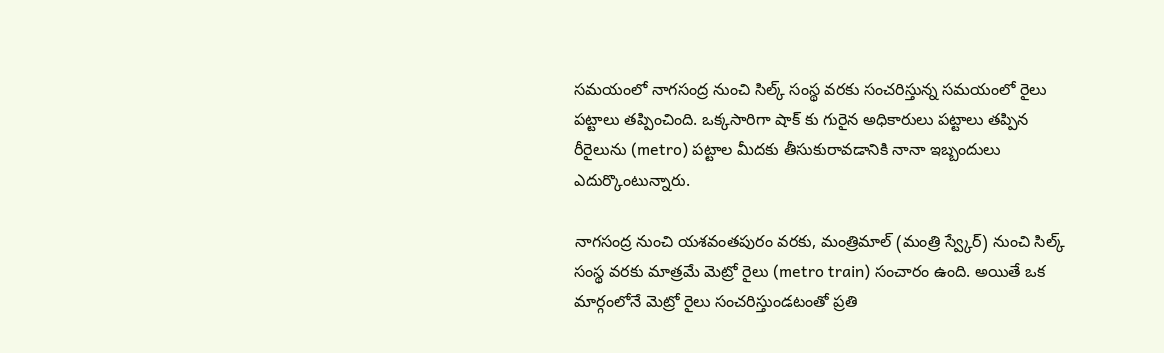సమయంలో నాగసంద్ర నుంచి సిల్క్ సంస్థ వరకు సంచరిస్తున్న సమయంలో రైలు పట్టాలు తప్పించింది. ఒక్కసారిగా షాక్ కు గురైన అధికారులు పట్టాలు తప్పిన రీరైలును (metro) పట్టాల మీదకు తీసుకురావడానికి నానా ఇబ్బందులు ఎదుర్కొంటున్నారు.

నాగసంద్ర నుంచి యశవంతపురం వరకు, మంత్రిమాల్ (మంత్రి స్వ్కేర్) నుంచి సిల్క్ సంస్థ వరకు మాత్రమే మెట్రో రైలు (metro train) సంచారం ఉంది. అయితే ఒక మార్గంలోనే మెట్రో రైలు సంచరిస్తుండటంతో ప్రతి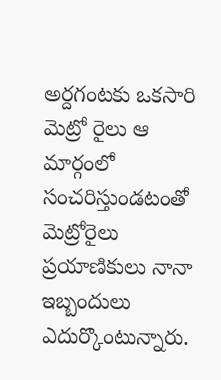అర్దగంటకు ఒకసారి మెట్రో రైలు ఆ మార్గంలో సంచరిస్తుండటంతో మెట్రోరైలు ప్రయాణికులు నానా ఇబ్బందులు ఎదుర్కొంటున్నారు.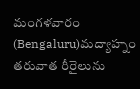మంగళవారం (Bengaluru)మద్యాహ్నం తరువాత రీరైలును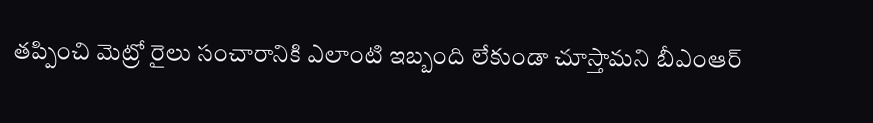తప్పించి మెట్రో రైలు సంచారానికి ఎలాంటి ఇబ్బంది లేకుండా చూస్తామని బీఎంఆర్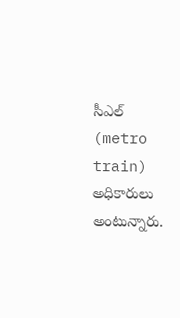సీఎల్ (metro train) అధికారులు అంటున్నారు.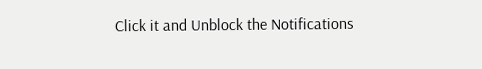Click it and Unblock the Notifications